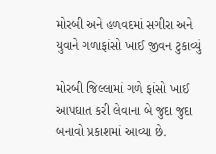મોરબી અને હળવદમાં સગીરા અને યુવાને ગળાફાંસો ખાઈ જીવન ટુકાવ્યું

મોરબી જિલ્લામાં ગળે ફાંસો ખાઈ આપઘાત કરી લેવાના બે જુદા જુદા બનાવો પ્રકાશમાં આવ્યા છે.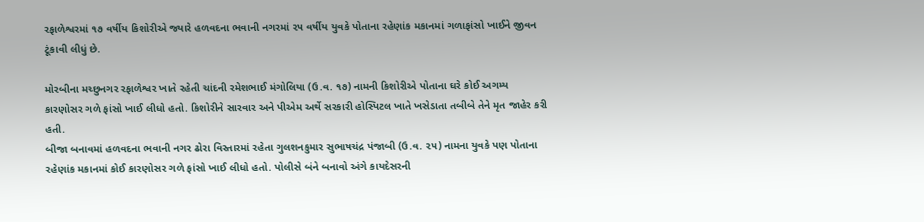રફાળેશ્વરમાં ૧૭ વર્ષીય કિશોરીએ જ્યારે હળવદના ભવાની નગરમાં ૨૫ વર્ષીય યુવકે પોતાના રહેણાંક મકાનમાં ગળાફાંસો ખાઈને જીવન ટૂંકાવી લીધું છે.

મોરબીના મચ્છુનગર રફાળેશ્વર ખાતે રહેતી ચાંદની રમેશભાઈ મંગોલિયા (ઉ.વ. ૧૭) નામની કિશોરીએ પોતાના ઘરે કોઈ અગમ્ય કારણોસર ગળે ફાંસો ખાઈ લીધો હતો. કિશોરીને સારવાર અને પીએમ અર્થે સરકારી હોસ્પિટલ ખાતે ખસેડાતા તબીબે તેને મૃત જાહેર કરી હતી.
બીજા બનાવમાં હળવદના ભવાની નગર ઢોરા વિસ્તારમાં રહેતા ગુલશનકુમાર સુભાષચંદ્ર પંજાબી (ઉ.વ. ૨૫) નામના યુવકે પણ પોતાના રહેણાંક મકાનમાં કોઈ કારણોસર ગળે ફાંસો ખાઈ લીધો હતો. પોલીસે બંને બનાવો અંગે કાયદેસરની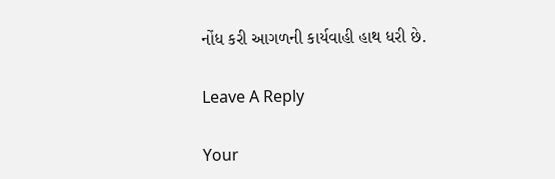નોંધ કરી આગળની કાર્યવાહી હાથ ધરી છે.

Leave A Reply

Your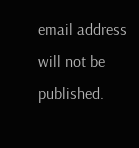email address will not be published.